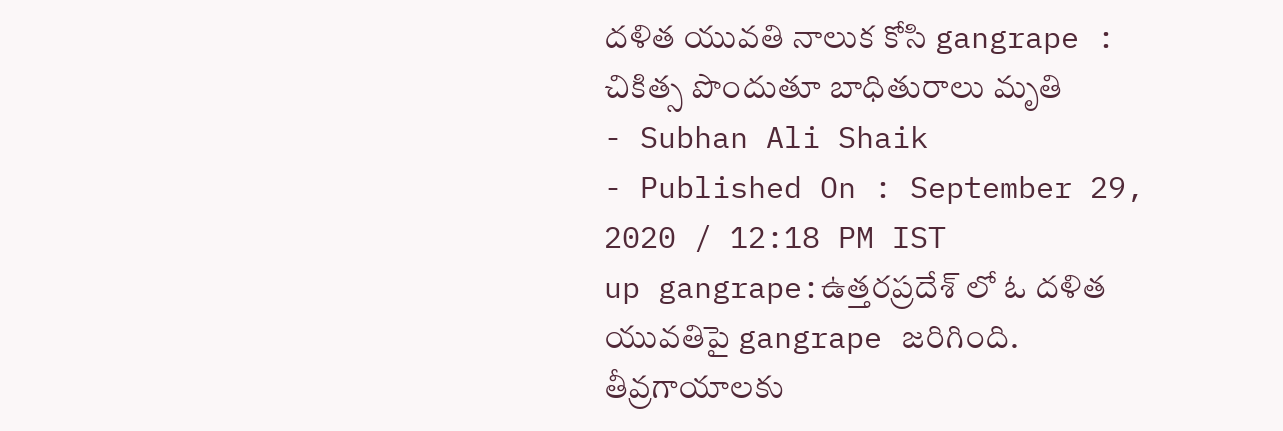దళిత యువతి నాలుక కోసి gangrape : చికిత్స పొందుతూ బాధితురాలు మృతి
- Subhan Ali Shaik
- Published On : September 29, 2020 / 12:18 PM IST
up gangrape:ఉత్తరప్రదేశ్ లో ఓ దళిత యువతిపై gangrape జరిగింది. తీవ్రగాయాలకు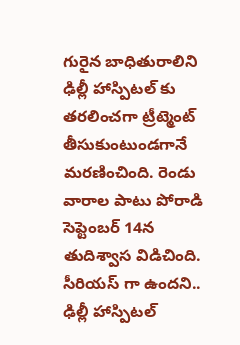గురైన బాధితురాలిని ఢిల్లీ హాస్పిటల్ కు తరలించగా ట్రీట్మెంట్ తీసుకుంటుండగానే మరణించింది. రెండు వారాల పాటు పోరాడి సెప్టెంబర్ 14న తుదిశ్వాస విడిచింది. సీరియస్ గా ఉందని.. ఢిల్లీ హాస్పిటల్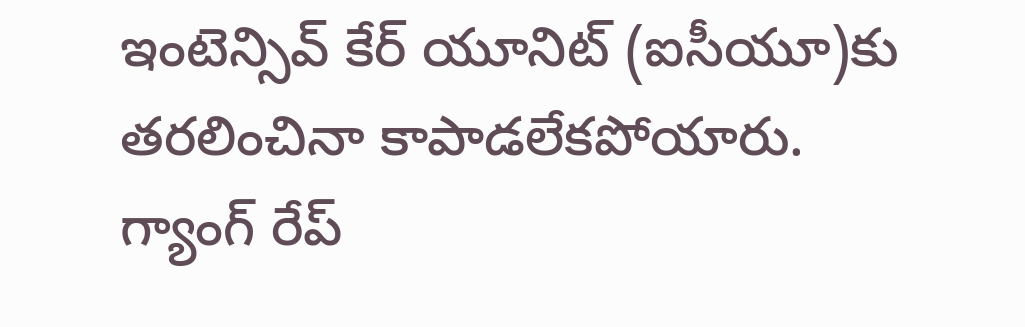ఇంటెన్సివ్ కేర్ యూనిట్ (ఐసీయూ)కు తరలించినా కాపాడలేకపోయారు.
గ్యాంగ్ రేప్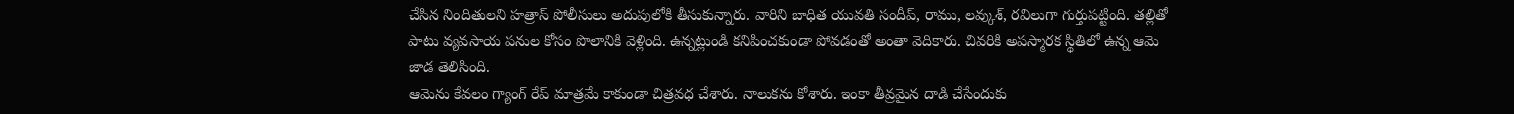చేసిన నిందితులని హత్రాస్ పోలీసులు అదుపులోకి తీసుకున్నారు. వారిని బాధిత యువతి సందీప్, రాము, లవ్కుశ్, రవిలుగా గుర్తుపట్టింది. తల్లితో పాటు వ్యవసాయ పనుల కోసం పొలానికి వెళ్లింది. ఉన్నట్లుండి కనిపించకుండా పోవడంతో అంతా వెదికారు. చివరికి అపస్మారక స్థితిలో ఉన్న ఆమె జాడ తెలిసింది.
ఆమెను కేవలం గ్యాంగ్ రేప్ మాత్రమే కాకుండా చిత్రవధ చేశారు. నాలుకను కోశారు. ఇంకా తీవ్రమైన దాడి చేసేందుకు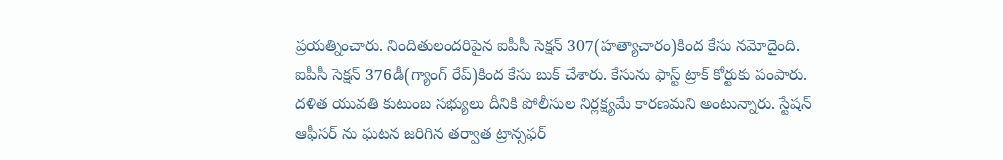ప్రయత్నించారు. నిందితులందరిపైన ఐపీసీ సెక్షన్ 307(హత్యాచారం)కింద కేసు నమోదైంది. ఐపీసీ సెక్షన్ 376డీ(గ్యాంగ్ రేప్)కింద కేసు బుక్ చేశారు. కేసును ఫాస్ట్ ట్రాక్ కోర్టుకు పంపారు.
దళిత యువతి కుటుంబ సభ్యులు దీనికి పోలీసుల నిర్లక్ష్యమే కారణమని అంటున్నారు. స్టేషన్ ఆఫీసర్ ను ఘటన జరిగిన తర్వాత ట్రాన్సఫర్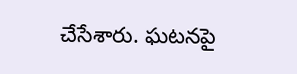చేసేశారు. ఘటనపై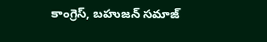కాంగ్రెస్, బహుజన్ సమాజ్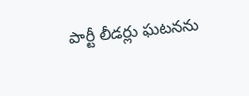పార్టీ లీడర్లు ఘటనను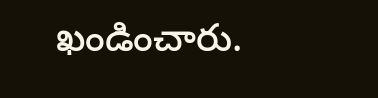ఖండించారు.